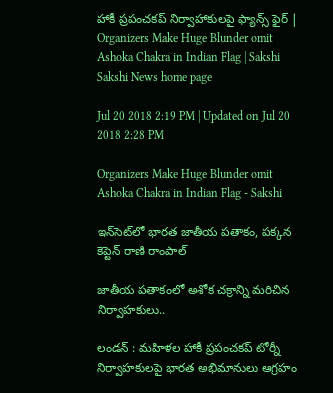హాకీ ప్రపంచకప్‌ నిర్వాహాకులపై ఫ్యాన్స్‌ ఫైర్‌ | Organizers Make Huge Blunder omit Ashoka Chakra in Indian Flag | Sakshi
Sakshi News home page

Jul 20 2018 2:19 PM | Updated on Jul 20 2018 2:28 PM

Organizers Make Huge Blunder omit Ashoka Chakra in Indian Flag - Sakshi

ఇన్‌సెట్‌లో భారత జాతీయ పతాకం, పక్కన కెప్టెన్‌ రాణి రాంపాల్‌

జాతీయ పతాకంలో అశోక చక్రాన్ని మరిచిన నిర్వాహకులు..

లండన్‌ : మహిళల హాకీ ప్రపంచకప్‌ టోర్నీ నిర్వాహకులపై భారత అభిమానులు ఆగ్రహం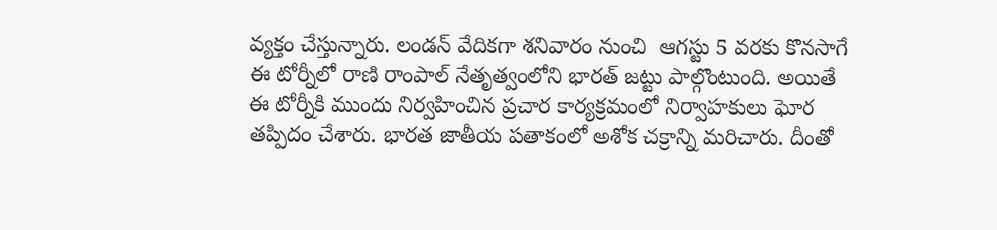వ్యక్తం చేస్తున్నారు. లండన్‌ వేదికగా శనివారం నుంచి  ఆగస్టు 5 వరకు కొనసాగే ఈ టోర్నీలో రాణి రాంపాల్‌ నేతృత్వంలోని భారత్‌ జట్టు పాల్గొంటుంది. అయితే ఈ టోర్నీకి ముందు నిర్వహించిన ప్రచార కార్యక్రమంలో నిర్వాహకులు ఘోర తప్పిదం చేశారు. భారత జాతీయ పతాకంలో అశోక చక్రాన్ని మరిచారు. దీంతో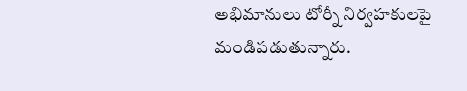అభిమానులు టోర్నీ నిర్వహకులపై మండిపడుతున్నారు.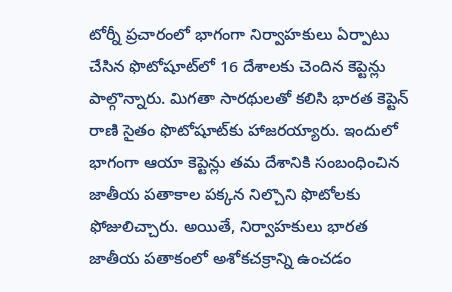టోర్నీ ప్రచారంలో భాగంగా నిర్వాహకులు ఏర్పాటు చేసిన ఫొటోషూట్‌లో 16 దేశాలకు చెందిన కెప్టెన్లు పాల్గొన్నారు. మిగతా సారథులతో కలిసి భారత కెప్టెన్‌ రాణి సైతం ఫొటోషూట్‌కు హాజరయ్యారు. ఇందులో భాగంగా ఆయా కెప్టెన్లు తమ దేశానికి సంబంధించిన జాతీయ పతాకాల పక్కన నిల్చొని ఫొటోలకు ఫోజులిచ్చారు. అయితే, నిర్వాహకులు భారత జాతీయ పతాకంలో అశోకచక్రాన్ని ఉంచడం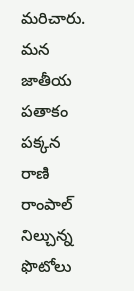మరిచారు. మన జాతీయ పతాకం పక్కన రాణి రాంపాల్‌ నిల్చున్న ఫొటోలు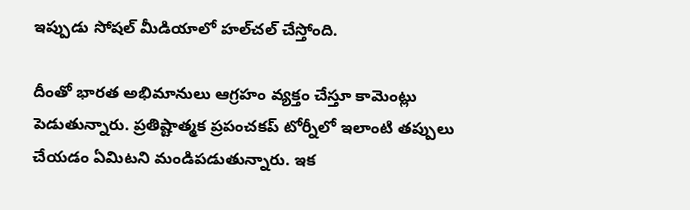ఇప్పుడు సోషల్‌ మీడియాలో హల్‌చల్‌ చేస్తోంది.

దీంతో భారత అభిమానులు ఆగ్రహం వ్యక్తం చేస్తూ కామెంట్లు పెడుతున్నారు. ప్రతిష్టాత్మక ప్రపంచకప్‌ టోర్నీలో ఇలాంటి తప్పులు చేయడం ఏమిటని మండిపడుతున్నారు. ఇక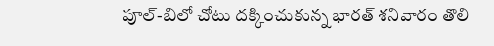పూల్‌-బిలో చోటు దక్కించుకున్న భారత్‌ శనివారం తొలి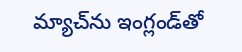మ్యాచ్‌ను ఇంగ్లండ్‌తో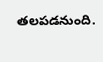తలపడనుంది.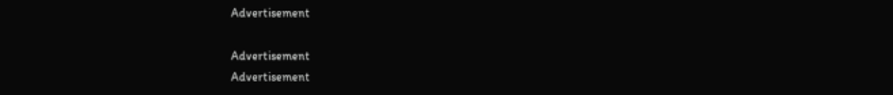Advertisement

Advertisement
Advertisement